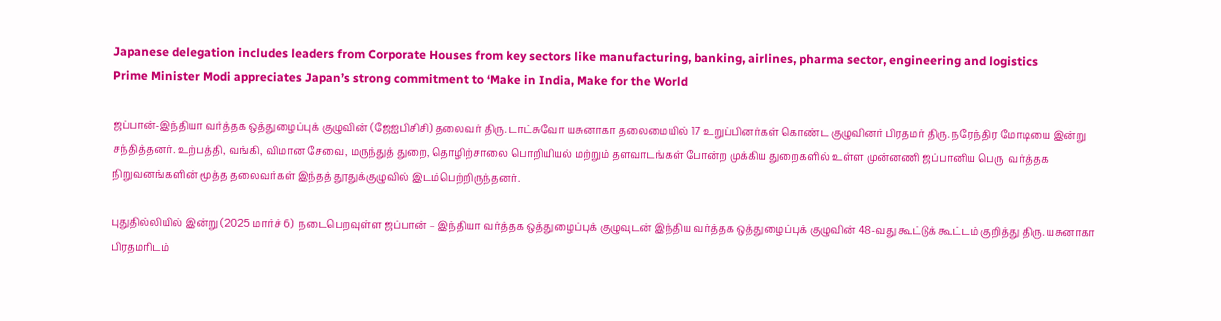Japanese delegation includes leaders from Corporate Houses from key sectors like manufacturing, banking, airlines, pharma sector, engineering and logistics
Prime Minister Modi appreciates Japan’s strong commitment to ‘Make in India, Make for the World

ஜப்பான்-இந்தியா வர்த்தக ஒத்துழைப்புக் குழுவின் (ஜேஐபிசிசி) தலைவர் திரு. டாட்சுவோ யசுனாகா தலைமையில் 17 உறுப்பினர்கள் கொண்ட குழுவினர் பிரதமர் திரு. நரேந்திர மோடியை இன்று சந்தித்தனர். உற்பத்தி, வங்கி, விமான சேவை, மருந்துத் துறை, தொழிற்சாலை பொறியியல் மற்றும் தளவாடங்கள் போன்ற முக்கிய துறைகளில் உள்ள முன்னணி ஜப்பானிய பெரு  வர்த்தக நிறுவனங்களின் மூத்த தலைவர்கள் இந்தத் தூதுக்குழுவில் இடம்பெற்றிருந்தனர்.

புதுதில்லியில் இன்று (2025 மார்ச் 6)  நடைபெறவுள்ள ஜப்பான் – இந்தியா வர்த்தக ஒத்துழைப்புக் குழுவுடன் இந்திய வர்த்தக ஒத்துழைப்புக் குழுவின் 48-வது கூட்டுக் கூட்டம் குறித்து திரு. யசுனாகா பிரதமரிடம்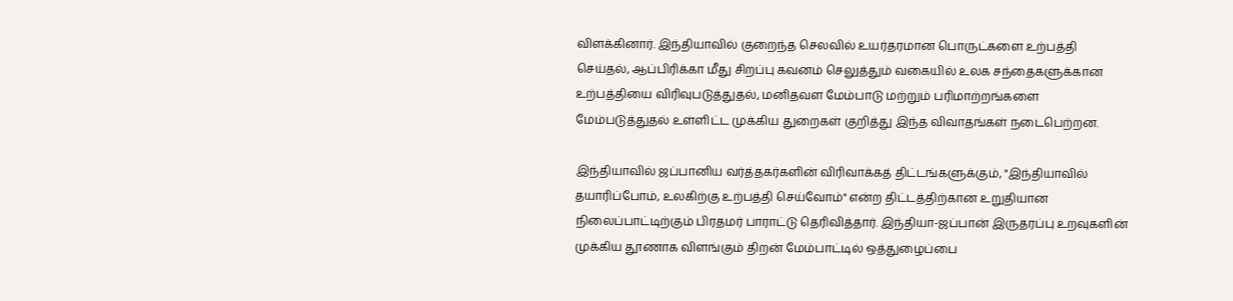விளக்கினார். இந்தியாவில் குறைந்த செலவில் உயர்தரமான பொருட்களை உற்பத்தி செய்தல், ஆப்பிரிக்கா மீது சிறப்பு கவனம் செலுத்தும் வகையில் உலக சந்தைகளுக்கான உற்பத்தியை விரிவுபடுத்துதல், மனிதவள மேம்பாடு மற்றும் பரிமாற்றங்களை மேம்படுத்துதல் உள்ளிட்ட முக்கிய துறைகள் குறித்து இந்த விவாதங்கள் நடைபெற்றன.

இந்தியாவில் ஜப்பானிய வர்த்தகர்களின் விரிவாக்கத் திட்டங்களுக்கும், "இந்தியாவில் தயாரிப்போம், உலகிற்கு உற்பத்தி செய்வோம்" என்ற திட்டத்திற்கான உறுதியான நிலைப்பாட்டிற்கும் பிரதமர் பாராட்டு தெரிவித்தார். இந்தியா-ஜப்பான் இருதரப்பு உறவுகளின் முக்கிய தூணாக விளங்கும் திறன் மேம்பாட்டில் ஒத்துழைப்பை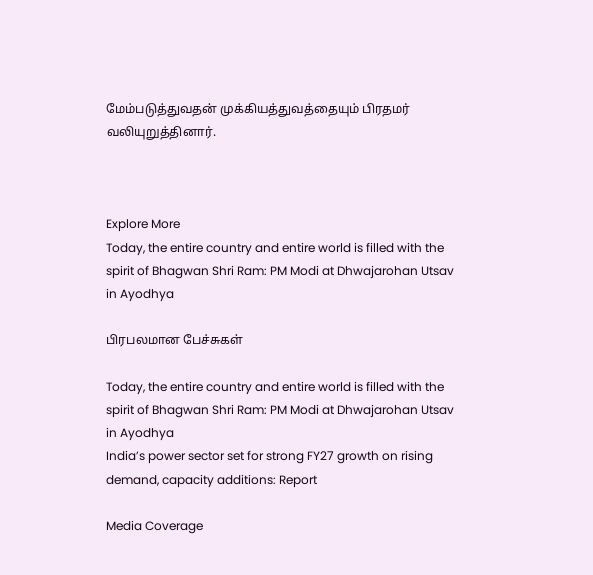மேம்படுத்துவதன் முக்கியத்துவத்தையும் பிரதமர் வலியுறுத்தினார்.



Explore More
Today, the entire country and entire world is filled with the spirit of Bhagwan Shri Ram: PM Modi at Dhwajarohan Utsav in Ayodhya

பிரபலமான பேச்சுகள்

Today, the entire country and entire world is filled with the spirit of Bhagwan Shri Ram: PM Modi at Dhwajarohan Utsav in Ayodhya
India’s power sector set for strong FY27 growth on rising demand, capacity additions: Report

Media Coverage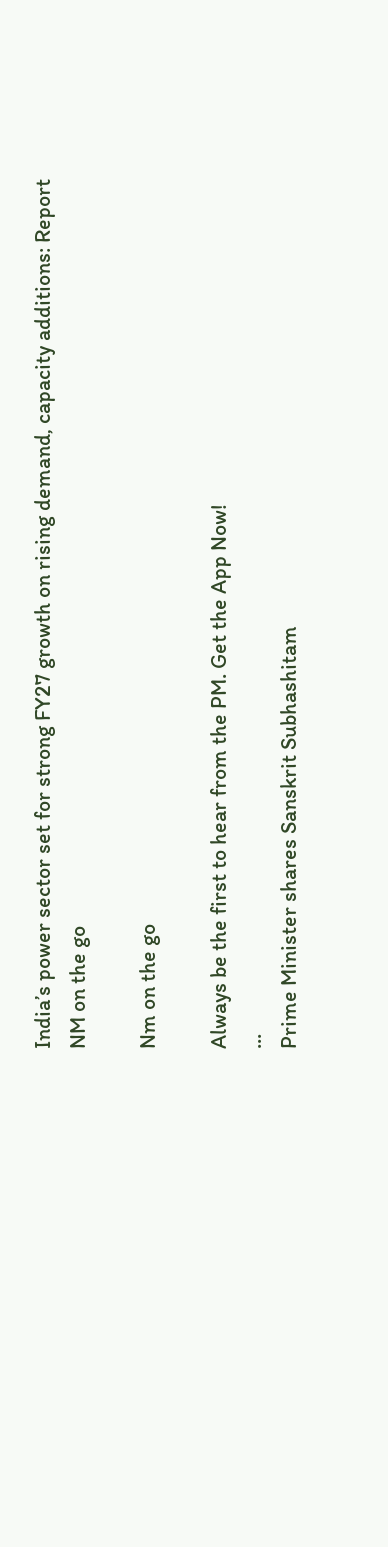India’s power sector set for strong FY27 growth on rising demand, capacity additions: Report
NM on the go

Nm on the go

Always be the first to hear from the PM. Get the App Now!
...
Prime Minister shares Sanskrit Subhashitam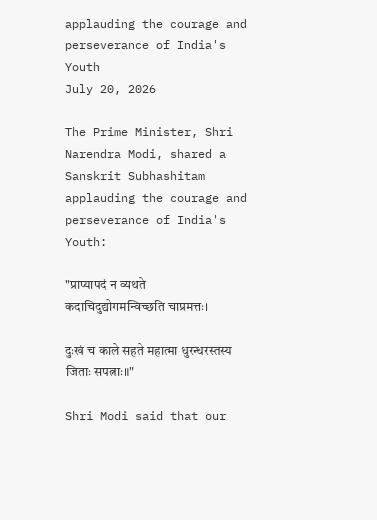applauding the courage and perseverance of India's Youth
July 20, 2026

The Prime Minister, Shri Narendra Modi, shared a Sanskrit Subhashitam applauding the courage and perseverance of India's Youth:

"प्राप्यापदं न व्यथते कदाचिदुद्योगमन्विच्छति चाप्रमत्तः।

दुःखं च काले सहते महात्मा धुरन्धरस्तस्य जिताः सपत्नाः॥"

Shri Modi said that our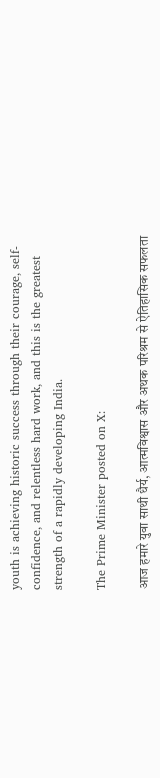youth is achieving historic success through their courage, self-confidence, and relentless hard work, and this is the greatest strength of a rapidly developing India.

The Prime Minister posted on X:

आज हमारे युवा साथी धैर्य, आत्मविश्वास और अथक परिश्रम से ऐतिहासिक सफलता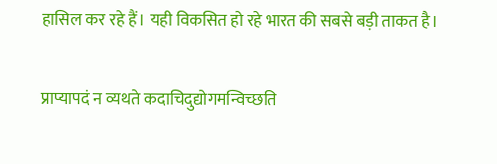हासिल कर रहे हैं। यही विकसित हो रहे भारत की सबसे बड़ी ताकत है।

प्राप्यापदं न व्यथते कदाचिदुद्योगमन्विच्छति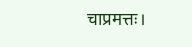चाप्रमत्तः।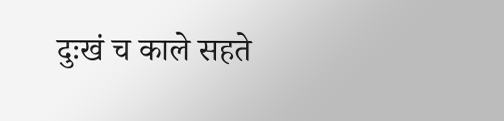दुःखं च काले सहते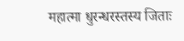महात्मा धुरन्धरस्तस्य जिताः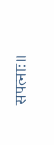सपत्नाः॥